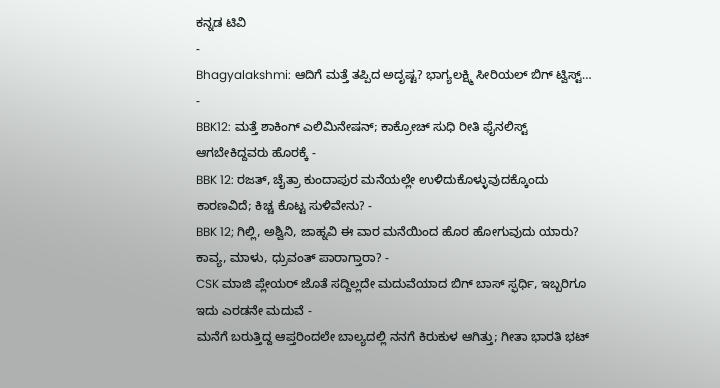ಕನ್ನಡ ಟಿವಿ
-
Bhagyalakshmi: ಆದಿಗೆ ಮತ್ತೆ ತಪ್ಪಿದ ಅದೃಷ್ಟ? ಭಾಗ್ಯಲಕ್ಷ್ಮಿ ಸೀರಿಯಲ್ ಬಿಗ್ ಟ್ವಿಸ್ಟ್… -
BBK12: ಮತ್ತೆ ಶಾಕಿಂಗ್ ಎಲಿಮಿನೇಷನ್; ಕಾಕ್ರೋಚ್ ಸುಧಿ ರೀತಿ ಫೈನಲಿಸ್ಟ್ ಆಗಬೇಕಿದ್ದವರು ಹೊರಕ್ಕೆ -
BBK 12: ರಜತ್, ಚೈತ್ರಾ ಕುಂದಾಪುರ ಮನೆಯಲ್ಲೇ ಉಳಿದುಕೊಳ್ಳುವುದಕ್ಕೊಂದು ಕಾರಣವಿದೆ; ಕಿಚ್ಚ ಕೊಟ್ಟ ಸುಳಿವೇನು? -
BBK 12; ಗಿಲ್ಲಿ, ಅಶ್ವಿನಿ, ಜಾಹ್ನವಿ ಈ ವಾರ ಮನೆಯಿಂದ ಹೊರ ಹೋಗುವುದು ಯಾರು? ಕಾವ್ಯ, ಮಾಳು, ಧ್ರುವಂತ್ ಪಾರಾಗ್ತಾರಾ? -
CSK ಮಾಜಿ ಪ್ಲೇಯರ್ ಜೊತೆ ಸದ್ದಿಲ್ಲದೇ ಮದುವೆಯಾದ ಬಿಗ್ ಬಾಸ್ ಸ್ಫರ್ಧಿ, ಇಬ್ಬರಿಗೂ ಇದು ಎರಡನೇ ಮದುವೆ -
ಮನೆಗೆ ಬರುತ್ತಿದ್ದ ಆಪ್ತರಿಂದಲೇ ಬಾಲ್ಯದಲ್ಲಿ ನನಗೆ ಕಿರುಕುಳ ಆಗಿತ್ತು; ಗೀತಾ ಭಾರತಿ ಭಟ್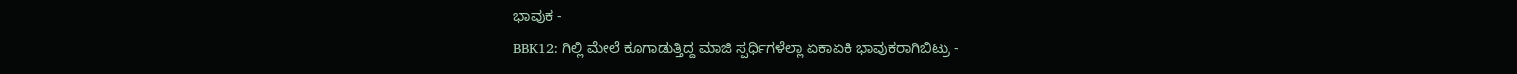ಭಾವುಕ -
BBK12: ಗಿಲ್ಲಿ ಮೇಲೆ ಕೂಗಾಡುತ್ತಿದ್ದ ಮಾಜಿ ಸ್ಪರ್ಧಿಗಳೆಲ್ಲಾ ಏಕಾಏಕಿ ಭಾವುಕರಾಗಿಬಿಟ್ರು -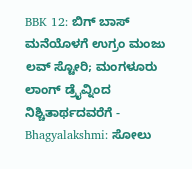BBK 12: ಬಿಗ್ ಬಾಸ್ ಮನೆಯೊಳಗೆ ಉಗ್ರಂ ಮಂಜು ಲವ್ ಸ್ಟೋರಿ; ಮಂಗಳೂರು ಲಾಂಗ್ ಡ್ರೈವ್ನಿಂದ ನಿಶ್ಚಿತಾರ್ಥದವರೆಗೆ -
Bhagyalakshmi: ಸೋಲು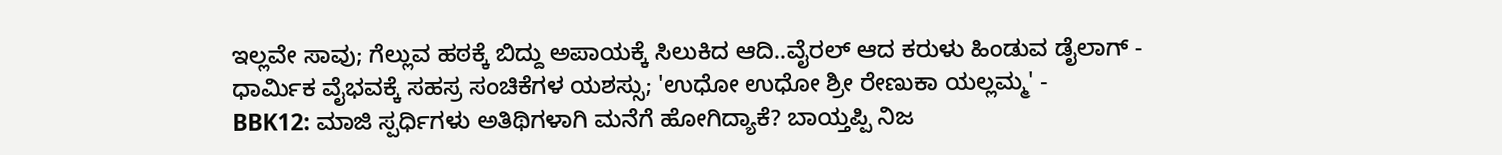ಇಲ್ಲವೇ ಸಾವು; ಗೆಲ್ಲುವ ಹಠಕ್ಕೆ ಬಿದ್ದು ಅಪಾಯಕ್ಕೆ ಸಿಲುಕಿದ ಆದಿ..ವೈರಲ್ ಆದ ಕರುಳು ಹಿಂಡುವ ಡೈಲಾಗ್ -
ಧಾರ್ಮಿಕ ವೈಭವಕ್ಕೆ ಸಹಸ್ರ ಸಂಚಿಕೆಗಳ ಯಶಸ್ಸು; 'ಉಧೋ ಉಧೋ ಶ್ರೀ ರೇಣುಕಾ ಯಲ್ಲಮ್ಮ' -
BBK12: ಮಾಜಿ ಸ್ಪರ್ಧಿಗಳು ಅತಿಥಿಗಳಾಗಿ ಮನೆಗೆ ಹೋಗಿದ್ಯಾಕೆ? ಬಾಯ್ತಪ್ಪಿ ನಿಜ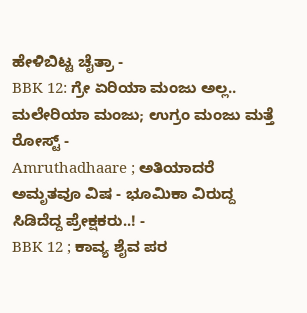ಹೇಳಿಬಿಟ್ಟ ಚೈತ್ರಾ -
BBK 12: ಗ್ರೇ ಏರಿಯಾ ಮಂಜು ಅಲ್ಲ.. ಮಲೇರಿಯಾ ಮಂಜು; ಉಗ್ರಂ ಮಂಜು ಮತ್ತೆ ರೋಸ್ಟ್ -
Amruthadhaare ; ಅತಿಯಾದರೆ ಅಮೃತವೂ ವಿಷ - ಭೂಮಿಕಾ ವಿರುದ್ದ ಸಿಡಿದೆದ್ದ ಪ್ರೇಕ್ಷಕರು..! -
BBK 12 ; ಕಾವ್ಯ ಶೈವ ಪರ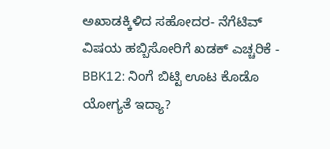ಅಖಾಡಕ್ಕಿಳಿದ ಸಹೋದರ- ನೆಗೆಟಿವ್ ವಿಷಯ ಹಬ್ಬಿಸೋರಿಗೆ ಖಡಕ್ ಎಚ್ಚರಿಕೆ -
BBK12: ನಿಂಗೆ ಬಿಟ್ಟಿ ಊಟ ಕೊಡೊ ಯೋಗ್ಯತೆ ಇದ್ಯಾ?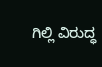ಗಿಲ್ಲಿ ವಿರುದ್ಧ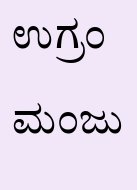ಉಗ್ರಂ ಮಂಜು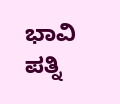ಭಾವಿ ಪತ್ನಿ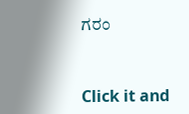ಗರಂ


Click it and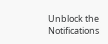Unblock the Notifications